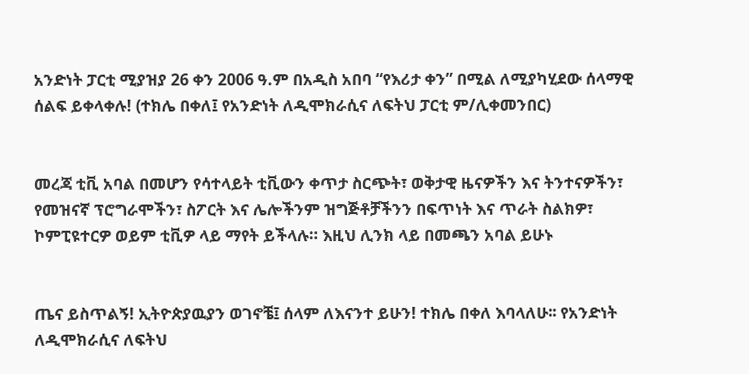አንድነት ፓርቲ ሚያዝያ 26 ቀን 2006 ዓ.ም በአዲስ አበባ “የእሪታ ቀን” በሚል ለሚያካሂደው ሰላማዊ ሰልፍ ይቀላቀሉ! (ተክሌ በቀለ፤ የአንድነት ለዲሞክራሲና ለፍትህ ፓርቲ ም/ሊቀመንበር)


መረጃ ቲቪ አባል በመሆን የሳተላይት ቲቪውን ቀጥታ ስርጭት፣ ወቅታዊ ዜናዎችን እና ትንተናዎችን፣ የመዝናኛ ፕሮግራሞችን፣ ስፖርት እና ሌሎችንም ዝግጅቶቻችንን በፍጥነት እና ጥራት ስልክዎ፣ ኮምፒዩተርዎ ወይም ቲቪዎ ላይ ማየት ይችላሉ። እዚህ ሊንክ ላይ በመጫን አባል ይሁኑ


ጤና ይስጥልኝ! ኢትዮጵያዉያን ወገኖቼ፤ ሰላም ለእናንተ ይሁን! ተክሌ በቀለ እባላለሁ፡፡ የአንድነት ለዲሞክራሲና ለፍትህ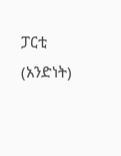ፓርቲ (አንድነት)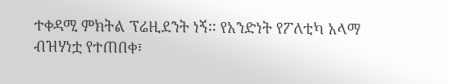ተቀዳሚ ምክትል ፕሬዚደንት ነኝ፡፡ የአንድነት የፖለቲካ አላማ ብዝሃነቷ የተጠበቀ፣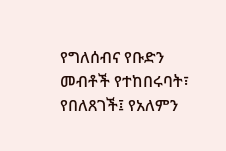የግለሰብና የቡድን መብቶች የተከበሩባት፣ የበለጸገች፤ የአለምን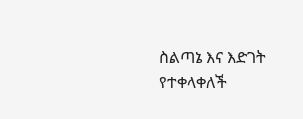ስልጣኔ እና እድገት የተቀላቀለች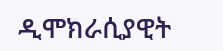ዲሞክራሲያዊት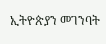ኢትዮጵያን መገንባት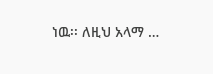ነዉ፡፡ ለዚህ አላማ …